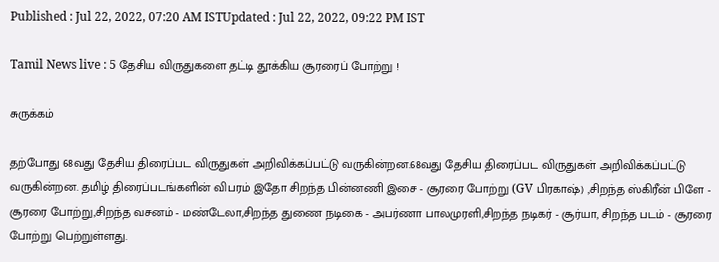Published : Jul 22, 2022, 07:20 AM ISTUpdated : Jul 22, 2022, 09:22 PM IST

Tamil News live : 5 தேசிய விருதுகளை தட்டி தூக்கிய சூரரைப் போற்று !

சுருக்கம்

தற்போது 68வது தேசிய திரைப்பட விருதுகள் அறிவிக்கப்பட்டு வருகின்றன.68வது தேசிய திரைப்பட விருதுகள் அறிவிக்கப்பட்டு வருகின்றன. தமிழ் திரைப்படங்களின் விபரம் இதோ சிறந்த பின்னணி இசை - சூரரை போற்று (GV பிரகாஷ்) ,சிறந்த ஸ்கிரீன் பிளே - சூரரை போற்று,சிறந்த வசனம் - மண்டேலா,சிறந்த துணை நடிகை - அபர்ணா பாலமுரளி,சிறந்த நடிகர் - சூர்யா, சிறந்த படம் - சூரரை போற்று பெற்றுள்ளது.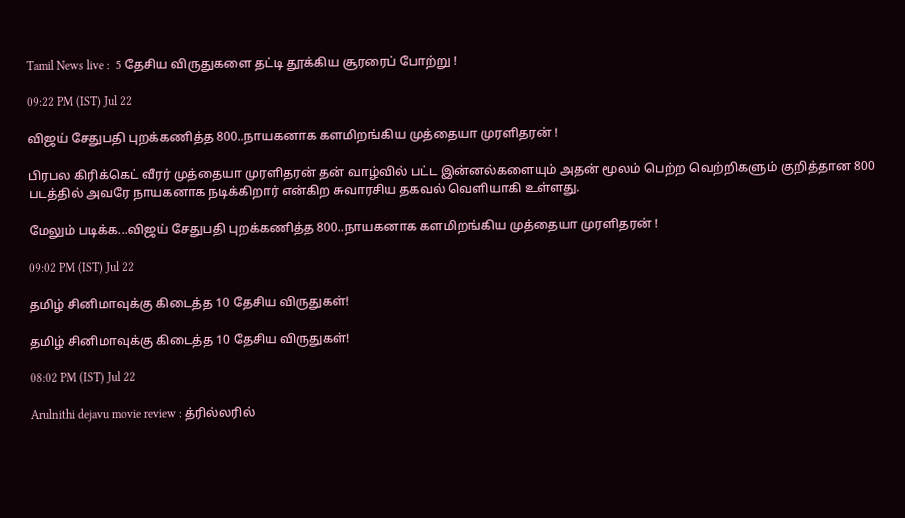Tamil News live :  5 தேசிய விருதுகளை தட்டி தூக்கிய சூரரைப் போற்று !

09:22 PM (IST) Jul 22

விஜய் சேதுபதி புறக்கணித்த 800..நாயகனாக களமிறங்கிய முத்தையா முரளிதரன் !

பிரபல கிரிக்கெட் வீரர் முத்தையா முரளிதரன் தன் வாழ்வில் பட்ட இன்னல்களையும் அதன் மூலம் பெற்ற வெற்றிகளும் குறித்தான 800 படத்தில் அவரே நாயகனாக நடிக்கிறார் என்கிற சுவாரசிய தகவல் வெளியாகி உள்ளது.

மேலும் படிக்க...விஜய் சேதுபதி புறக்கணித்த 800..நாயகனாக களமிறங்கிய முத்தையா முரளிதரன் !

09:02 PM (IST) Jul 22

தமிழ் சினிமாவுக்கு கிடைத்த 10 தேசிய விருதுகள்!

தமிழ் சினிமாவுக்கு கிடைத்த 10 தேசிய விருதுகள்!

08:02 PM (IST) Jul 22

Arulnithi dejavu movie review : த்ரில்லரில்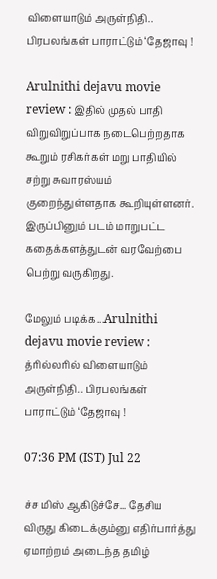விளையாடும் அருள்நிதி.. பிரபலங்கள் பாராட்டும் ‘தேஜாவு !

Arulnithi dejavu movie review : இதில் முதல் பாதி விறுவிறுப்பாக நடைபெற்றதாக கூறும் ரசிகர்கள் மறு பாதியில் சற்று சுவாரஸ்யம் குறைந்துள்ளதாக கூறியுள்ளனர். இருப்பினும் படம் மாறுபட்ட கதைக்களத்துடன் வரவேற்பை பெற்று வருகிறது.

மேலும் படிக்க...Arulnithi dejavu movie review : த்ரில்லரில் விளையாடும் அருள்நிதி.. பிரபலங்கள் பாராட்டும் ‘தேஜாவு !

07:36 PM (IST) Jul 22

ச்ச மிஸ் ஆகிடுச்சே... தேசிய விருது கிடைக்கும்னு எதிர்பார்த்து ஏமாற்றம் அடைந்த தமிழ்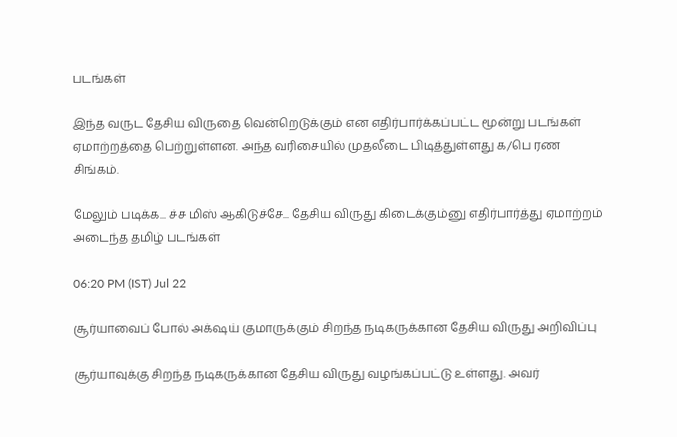படங்கள்

இந்த வருட தேசிய விருதை வென்றெடுக்கும் என எதிர்பார்க்கப்பட்ட மூன்று படங்கள் ஏமாற்றத்தை பெற்றுள்ளன. அந்த வரிசையில் முதலீடை பிடித்துள்ளது க/பெ ரண சிங்கம்.

மேலும் படிக்க... ச்ச மிஸ் ஆகிடுச்சே... தேசிய விருது கிடைக்கும்னு எதிர்பார்த்து ஏமாற்றம் அடைந்த தமிழ் படங்கள்

06:20 PM (IST) Jul 22

சூர்யாவைப் போல் அக்‌ஷய் குமாருக்கும் சிறந்த நடிகருக்கான தேசிய விருது அறிவிப்பு

சூர்யாவுக்கு சிறந்த நடிகருக்கான தேசிய விருது வழங்கப்பட்டு உள்ளது. அவர்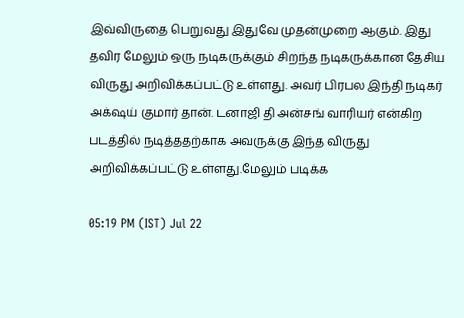இவ்விருதை பெறுவது இதுவே முதன்முறை ஆகும். இது தவிர மேலும் ஒரு நடிகருக்கும் சிறந்த நடிகருக்கான தேசிய விருது அறிவிக்கப்பட்டு உள்ளது. அவர் பிரபல இந்தி நடிகர் அக்‌ஷய் குமார் தான். டனாஜி தி அன்சங் வாரியர் என்கிற படத்தில் நடித்ததற்காக அவருக்கு இந்த விருது அறிவிக்கப்பட்டு உள்ளது.மேலும் படிக்க

05:19 PM (IST) Jul 22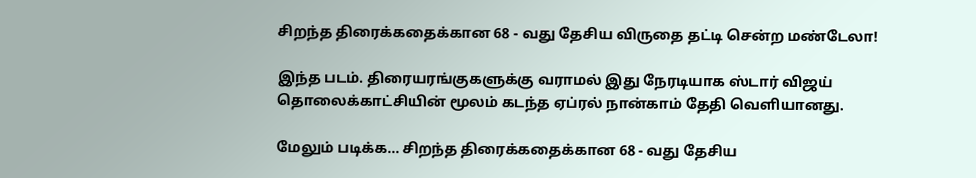சிறந்த திரைக்கதைக்கான 68 - வது தேசிய விருதை தட்டி சென்ற மண்டேலா!

இந்த படம். திரையரங்குகளுக்கு வராமல் இது நேரடியாக ஸ்டார் விஜய் தொலைக்காட்சியின் மூலம் கடந்த ஏப்ரல் நான்காம் தேதி வெளியானது.

மேலும் படிக்க... சிறந்த திரைக்கதைக்கான 68 - வது தேசிய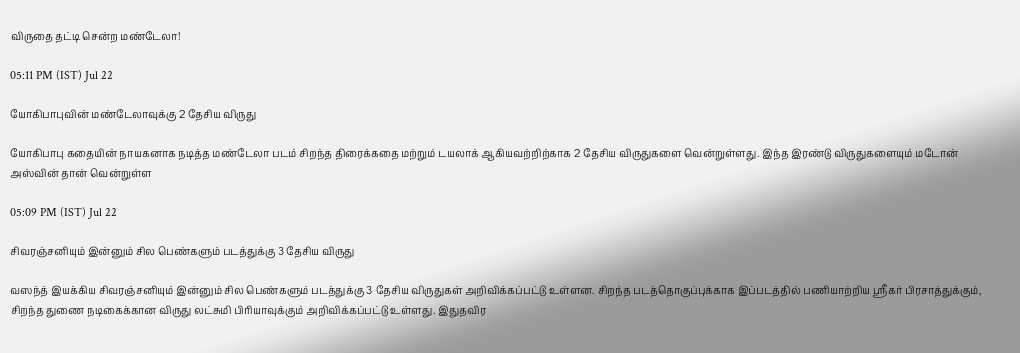விருதை தட்டி சென்ற மண்டேலா!

05:11 PM (IST) Jul 22

யோகிபாபுவின் மண்டேலாவுக்கு 2 தேசிய விருது

யோகிபாபு கதையின் நாயகனாக நடித்த மண்டேலா படம் சிறந்த திரைக்கதை மற்றும் டயலாக் ஆகியவற்றிற்காக 2 தேசிய விருதுகளை வென்றுள்ளது. இந்த இரண்டு விருதுகளையும் மடோன் அஸ்வின் தான் வென்றுள்ள

05:09 PM (IST) Jul 22

சிவரஞ்சனியும் இன்னும் சில பெண்களும் படத்துக்கு 3 தேசிய விருது

வஸந்த் இயக்கிய சிவரஞ்சனியும் இன்னும் சில பெண்களும் படத்துக்கு 3 தேசிய விருதுகள் அறிவிக்கப்பட்டு உள்ளன. சிறந்த படத்தொகுப்புக்காக இப்படத்தில் பணியாற்றிய ஸ்ரீகர் பிரசாத்துக்கும், சிறந்த துணை நடிகைக்கான விருது லட்சுமி பிரியாவுக்கும் அறிவிக்கப்பட்டு உள்ளது. இதுதவிர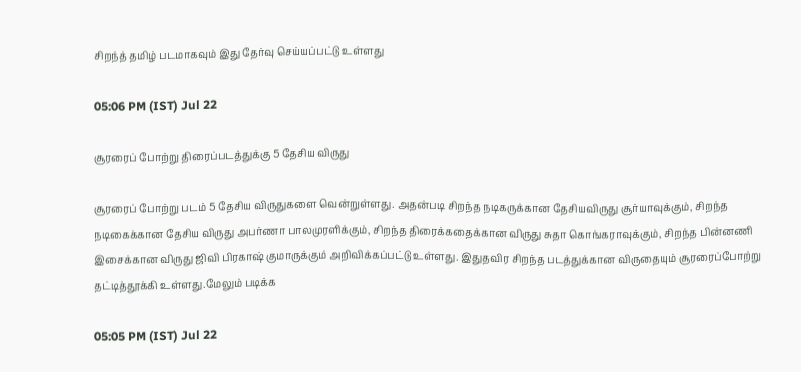சிறந்த் தமிழ் படமாகவும் இது தேர்வு செய்யப்பட்டு உள்ளது

05:06 PM (IST) Jul 22

சூரரைப் போற்று திரைப்படத்துக்கு 5 தேசிய விருது

சூரரைப் போற்று படம் 5 தேசிய விருதுகளை வென்றுள்ளது. அதன்படி சிறந்த நடிகருக்கான தேசியவிருது சூர்யாவுக்கும், சிறந்த நடிகைக்கான தேசிய விருது அபர்ணா பாலமுரளிக்கும், சிறந்த திரைக்கதைக்கான விருது சுதா கொங்கராவுக்கும், சிறந்த பின்னணி இசைக்கான விருது ஜிவி பிரகாஷ் குமாருக்கும் அறிவிக்கப்பட்டு உள்ளது. இதுதவிர சிறந்த படத்துக்கான விருதையும் சூரரைப்போற்று தட்டித்தூக்கி உள்ளது.மேலும் படிக்க

05:05 PM (IST) Jul 22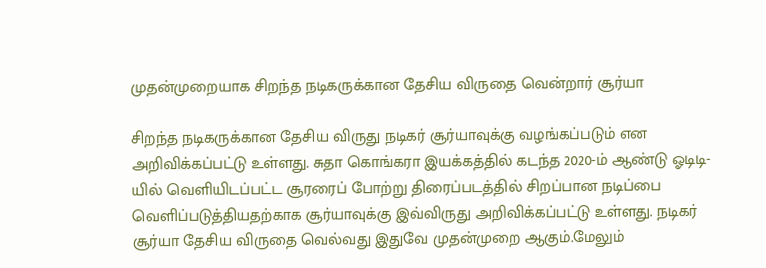முதன்முறையாக சிறந்த நடிகருக்கான தேசிய விருதை வென்றார் சூர்யா

சிறந்த நடிகருக்கான தேசிய விருது நடிகர் சூர்யாவுக்கு வழங்கப்படும் என அறிவிக்கப்பட்டு உள்ளது. சுதா கொங்கரா இயக்கத்தில் கடந்த 2020-ம் ஆண்டு ஓடிடி-யில் வெளியிடப்பட்ட சூரரைப் போற்று திரைப்படத்தில் சிறப்பான நடிப்பை வெளிப்படுத்தியதற்காக சூர்யாவுக்கு இவ்விருது அறிவிக்கப்பட்டு உள்ளது. நடிகர் சூர்யா தேசிய விருதை வெல்வது இதுவே முதன்முறை ஆகும்.மேலும்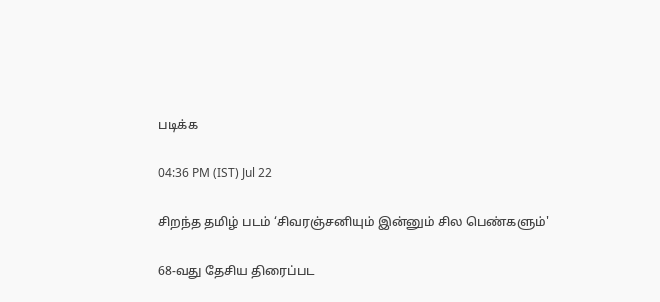படிக்க

04:36 PM (IST) Jul 22

சிறந்த தமிழ் படம் ‘சிவரஞ்சனியும் இன்னும் சில பெண்களும்'

68-வது தேசிய திரைப்பட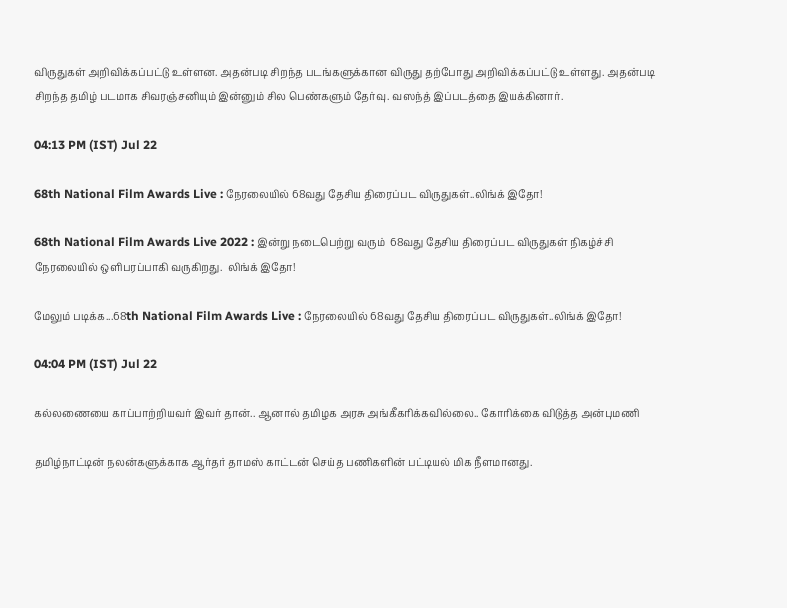விருதுகள் அறிவிக்கப்பட்டு உள்ளன. அதன்படி சிறந்த படங்களுக்கான விருது தற்போது அறிவிக்கப்பட்டு உள்ளது. அதன்படி சிறந்த தமிழ் படமாக சிவரஞ்சனியும் இன்னும் சில பெண்களும் தேர்வு. வஸந்த் இப்படத்தை இயக்கினார்.

04:13 PM (IST) Jul 22

68th National Film Awards Live : நேரலையில் 68வது தேசிய திரைப்பட விருதுகள்..லிங்க் இதோ!

68th National Film Awards Live 2022 : இன்று நடைபெற்று வரும்  68வது தேசிய திரைப்பட விருதுகள் நிகழ்ச்சி நேரலையில் ஒளிபரப்பாகி வருகிறது.  லிங்க் இதோ!

மேலும் படிக்க...68th National Film Awards Live : நேரலையில் 68வது தேசிய திரைப்பட விருதுகள்..லிங்க் இதோ!

04:04 PM (IST) Jul 22

கல்லணையை காப்பாற்றியவர் இவர் தான்.. ஆனால் தமிழக அரசு அங்கீகரிக்கவில்லை.. கோரிக்கை விடுத்த அன்புமணி

தமிழ்நாட்டின் நலன்களுக்காக ஆர்தர் தாமஸ் காட்டன் செய்த பணிகளின் பட்டியல் மிக நீளமானது.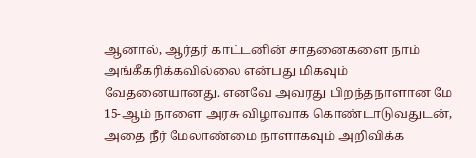ஆனால், ஆர்தர் காட்டனின் சாதனைகளை நாம் அங்கீகரிக்கவில்லை என்பது மிகவும் வேதனையானது. எனவே அவரது பிறந்தநாளான மே 15-ஆம் நாளை அரசு விழாவாக கொண்டாடுவதுடன், அதை நீர் மேலாண்மை நாளாகவும் அறிவிக்க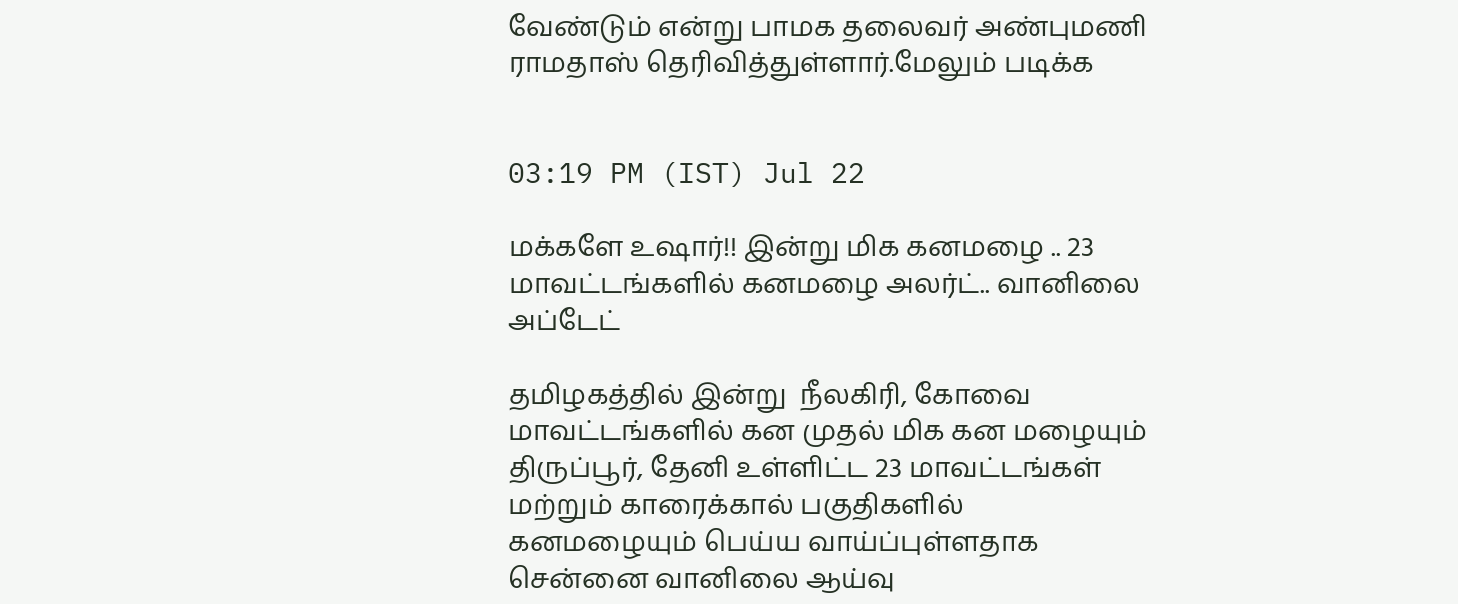வேண்டும் என்று பாமக தலைவர் அண்புமணி ராமதாஸ் தெரிவித்துள்ளார்.மேலும் படிக்க


03:19 PM (IST) Jul 22

மக்களே உஷார்!! இன்று மிக கனமழை .. 23 மாவட்டங்களில் கனமழை அலர்ட்.. வானிலை அப்டேட்

தமிழகத்தில் இன்று  நீலகிரி, கோவை மாவட்டங்களில்‌ கன முதல்‌ மிக கன மழையும்‌ திருப்பூர், தேனி உள்ளிட்ட 23 மாவட்டங்கள் மற்றும் காரைக்கால் பகுதிகளில் கனமழையும் பெய்ய வாய்ப்புள்ளதாக சென்னை வானிலை ஆய்வு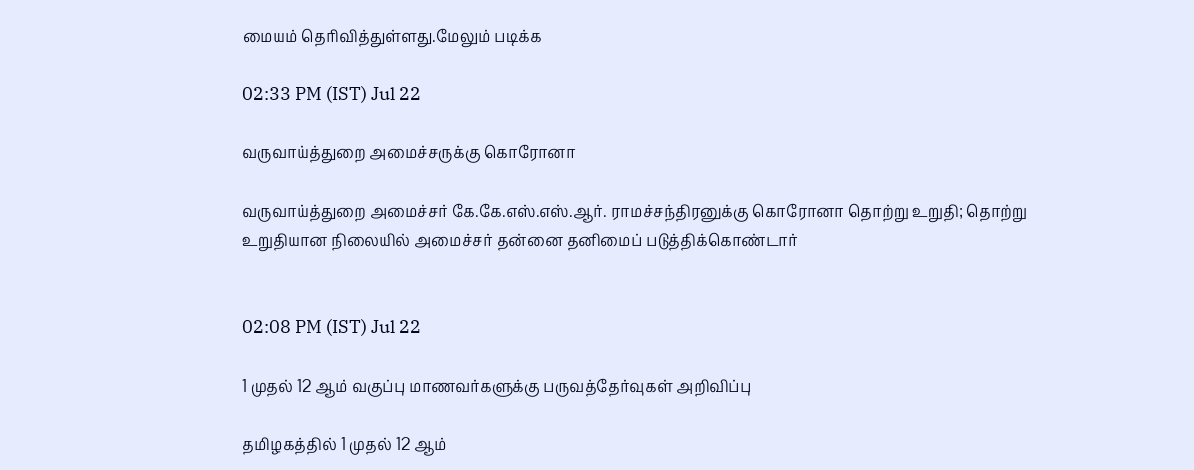மையம் தெரிவித்துள்ளது.மேலும் படிக்க

02:33 PM (IST) Jul 22

வருவாய்த்துறை அமைச்சருக்கு கொரோனா

வருவாய்த்துறை அமைச்சர் கே.கே.எஸ்.எஸ்.ஆர். ராமச்சந்திரனுக்கு கொரோனா தொற்று உறுதி; தொற்று உறுதியான நிலையில் அமைச்சர் தன்னை தனிமைப் படுத்திக்கொண்டார்


02:08 PM (IST) Jul 22

1 முதல் 12 ஆம் வகுப்பு மாணவர்களுக்கு பருவத்தேர்வுகள் அறிவிப்பு

தமிழகத்தில் 1 முதல் 12 ஆம்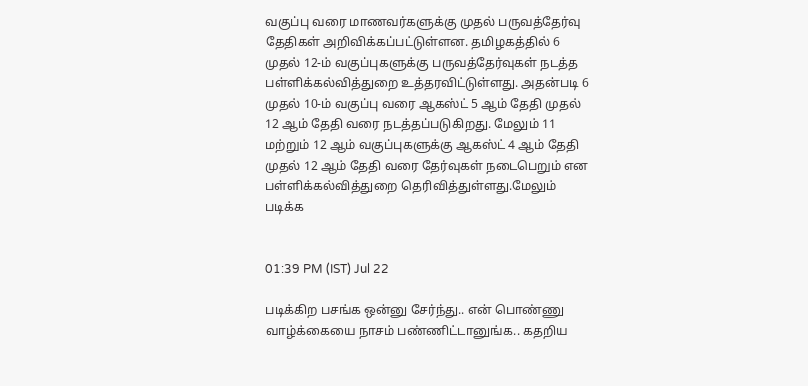வகுப்பு வரை மாணவர்களுக்கு முதல் பருவத்தேர்வு தேதிகள் அறிவிக்கப்பட்டுள்ளன. தமிழகத்தில் 6 முதல் 12-ம் வகுப்புகளுக்கு பருவத்தேர்வுகள் நடத்த பள்ளிக்கல்வித்துறை உத்தரவிட்டுள்ளது. அதன்படி 6 முதல் 10-ம் வகுப்பு வரை ஆகஸ்ட் 5 ஆம் தேதி முதல் 12 ஆம் தேதி வரை நடத்தப்படுகிறது. மேலும் 11 மற்றும் 12 ஆம் வகுப்புகளுக்கு ஆகஸ்ட் 4 ஆம் தேதி முதல் 12 ஆம் தேதி வரை தேர்வுகள் நடைபெறும் என பள்ளிக்கல்வித்துறை தெரிவித்துள்ளது.மேலும் படிக்க


01:39 PM (IST) Jul 22

படிக்கிற பசங்க ஒன்னு சேர்ந்து.. என் பொண்ணு வாழ்க்கையை நாசம் பண்ணிட்டானுங்க.. கதறிய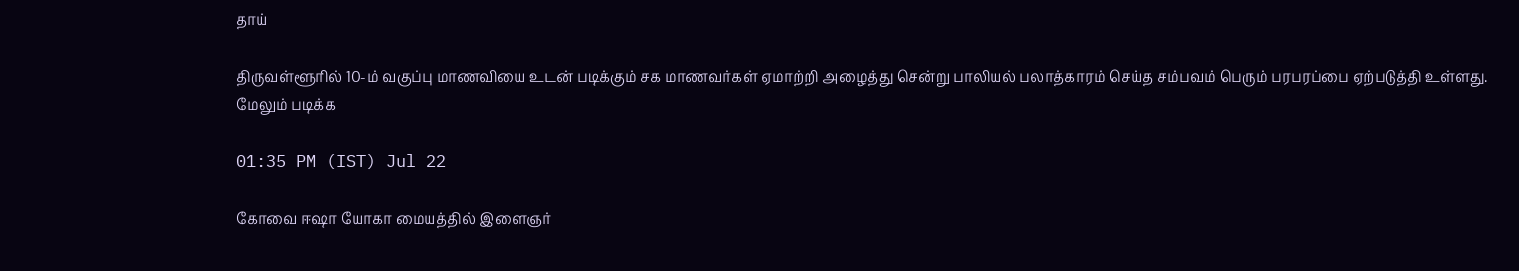தாய்

திருவள்ளூரில் 10-ம் வகுப்பு மாணவியை உடன் படிக்கும் சக மாணவர்கள் ஏமாற்றி அழைத்து சென்று பாலியல் பலாத்காரம் செய்த சம்பவம் பெரும் பரபரப்பை ஏற்படுத்தி உள்ளது.
மேலும் படிக்க

01:35 PM (IST) Jul 22

கோவை ஈஷா யோகா மையத்தில் இளைஞர்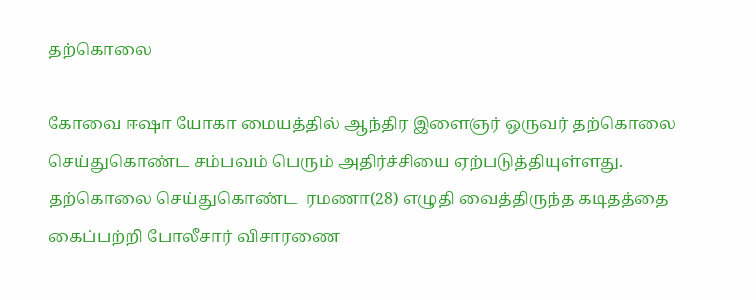தற்கொலை

கோவை ஈஷா யோகா மையத்தில் ஆந்திர இளைஞர் ஒருவர் தற்கொலை செய்துகொண்ட சம்பவம் பெரும் அதிர்ச்சியை ஏற்படுத்தியுள்ளது. தற்கொலை செய்துகொண்ட  ரமணா(28) எழுதி வைத்திருந்த கடிதத்தை கைப்பற்றி போலீசார் விசாரணை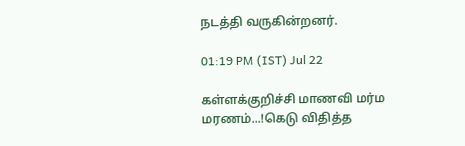நடத்தி வருகின்றனர்.

01:19 PM (IST) Jul 22

கள்ளக்குறிச்சி மாணவி மர்ம மரணம்...!கெடு விதித்த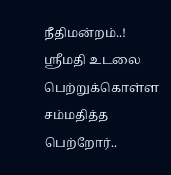நீதிமன்றம்..! ஶ்ரீமதி உடலை பெற்றுக்கொள்ள சம்மதித்த பெற்றோர்..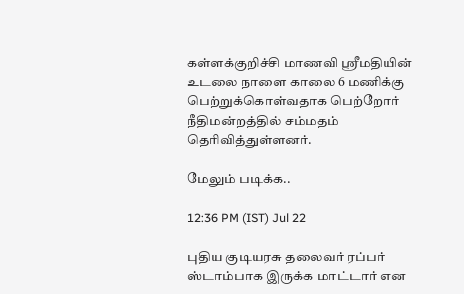கள்ளக்குறிச்சி மாணவி ஶ்ரீமதியின் உடலை நாளை காலை 6 மணிக்கு பெற்றுக்கொள்வதாக பெற்றோர் நீதிமன்றத்தில் சம்மதம் தெரிவித்துள்ளனர்.

மேலும் படிக்க..

12:36 PM (IST) Jul 22

புதிய குடியரசு தலைவர் ரப்பர் ஸ்டாம்பாக இருக்க மாட்டார் என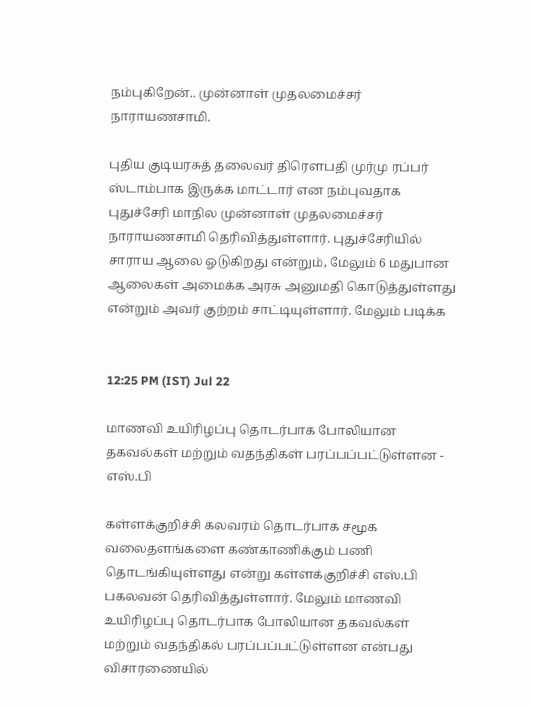நம்புகிறேன்.. முன்னாள் முதலமைச்சர் நாராயணசாமி.

புதிய குடியரசுத் தலைவர் திரௌபதி முர்மு ரப்பர் ஸ்டாம்பாக இருக்க மாட்டார் என நம்புவதாக புதுச்சேரி மாநில முன்னாள் முதலமைச்சர் நாராயணசாமி தெரிவித்துள்ளார். புதுச்சேரியில் சாராய ஆலை ஓடுகிறது என்றும், மேலும் 6 மதுபான ஆலைகள் அமைக்க அரசு அனுமதி கொடுத்துள்ளது என்றும் அவர் குற்றம் சாட்டியுள்ளார். மேலும் படிக்க


12:25 PM (IST) Jul 22

மாணவி உயிரிழப்பு தொடர்பாக போலியான தகவல்கள் மற்றும் வதந்திகள் பரப்பப்பட்டுள்ளன - எஸ்.பி

கள்ளக்குறிச்சி கலவரம் தொடர்பாக சமூக வலைதளங்களை கண்காணிக்கும் பணி தொடங்கியுள்ளது என்று கள்ளக்குறிச்சி எஸ்.பி பகலவன் தெரிவித்துள்ளார். மேலும் மாணவி உயிரிழப்பு தொடர்பாக போலியான தகவல்கள் மற்றும் வதந்திகல் பரப்பப்பட்டுள்ளன என்பது விசாரணையில்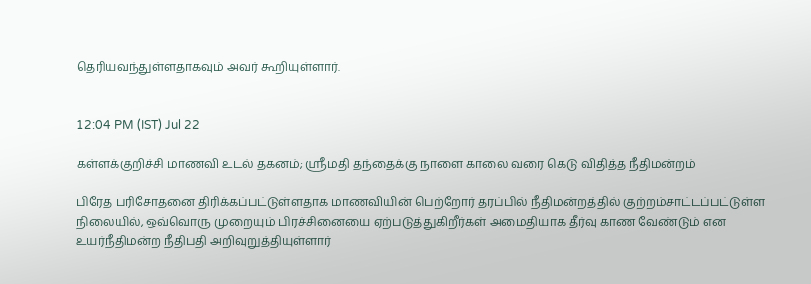தெரியவந்துள்ளதாகவும் அவர் கூறியுள்ளார்.


12:04 PM (IST) Jul 22

கள்ளக்குறிச்சி மாணவி உடல் தகனம்; ஶ்ரீமதி தந்தைக்கு நாளை காலை வரை கெடு விதித்த நீதிமன்றம்

பிரேத பரிசோதனை திரிக்கப்பட்டுள்ளதாக மாணவியின் பெற்றோர் தரப்பில் நீதிமன்றத்தில் குற்றம்சாட்டப்பட்டுள்ள நிலையில், ஒவ்வொரு முறையும் பிரச்சினையை ஏற்படுத்துகிறீர்கள் அமைதியாக தீர்வு காண வேண்டும் என உயர்நீதிமன்ற நீதிபதி அறிவுறுத்தியுள்ளார்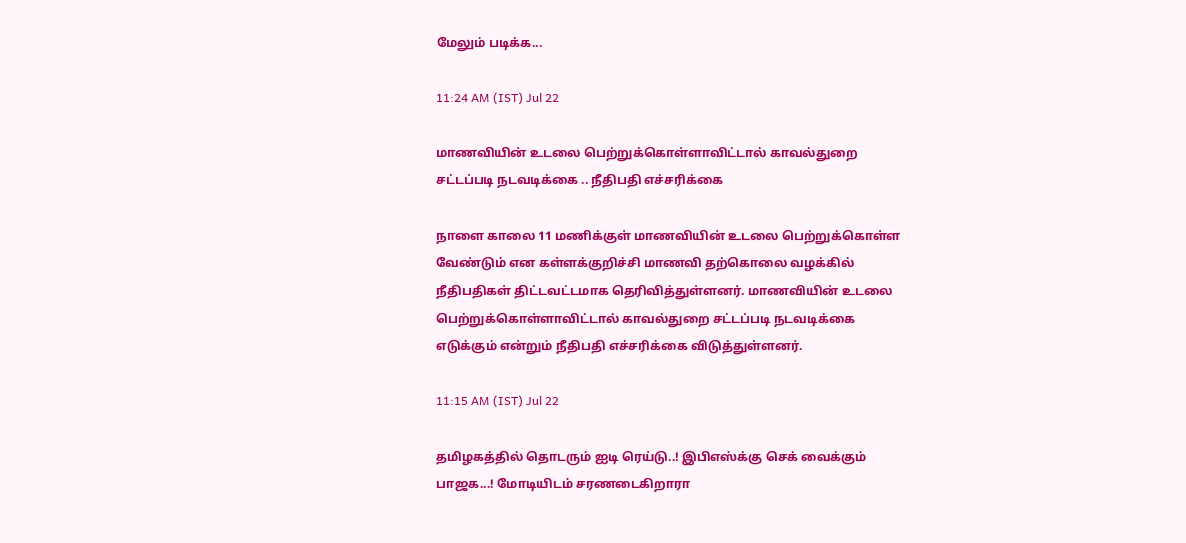மேலும் படிக்க...

11:24 AM (IST) Jul 22

மாணவியின் உடலை பெற்றுக்கொள்ளாவிட்டால் காவல்துறை சட்டப்படி நடவடிக்கை .. நீதிபதி எச்சரிக்கை

நாளை காலை 11 மணிக்குள் மாணவியின் உடலை பெற்றுக்கொள்ள வேண்டும் என கள்ளக்குறிச்சி மாணவி தற்கொலை வழக்கில் நீதிபதிகள் திட்டவட்டமாக தெரிவித்துள்ளனர். மாணவியின் உடலை பெற்றுக்கொள்ளாவிட்டால் காவல்துறை சட்டப்படி நடவடிக்கை எடுக்கும் என்றும் நீதிபதி எச்சரிக்கை விடுத்துள்ளனர்.

11:15 AM (IST) Jul 22

தமிழகத்தில் தொடரும் ஐடி ரெய்டு..! இபிஎஸ்க்கு செக் வைக்கும் பாஜக...! மோடியிடம் சரணடைகிறாரா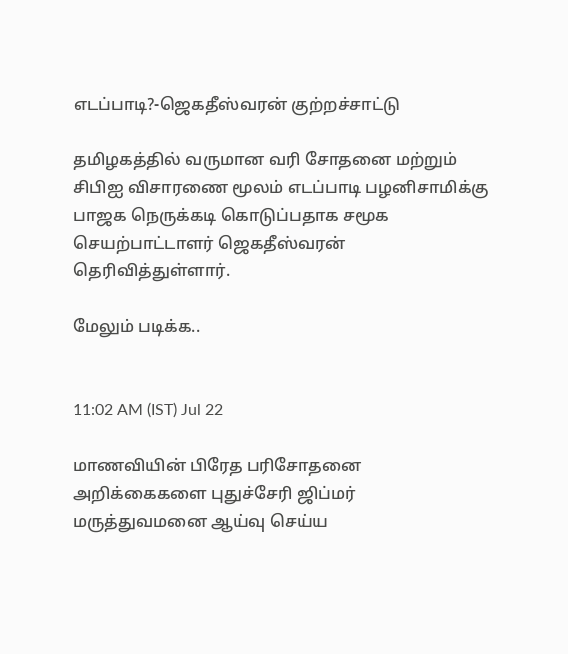எடப்பாடி?-ஜெகதீஸ்வரன் குற்றச்சாட்டு

தமிழகத்தில் வருமான வரி சோதனை மற்றும் சிபிஐ விசாரணை மூலம் எடப்பாடி பழனிசாமிக்கு பாஜக நெருக்கடி கொடுப்பதாக சமூக செயற்பாட்டாளர் ஜெகதீஸ்வரன் தெரிவித்துள்ளார்.

மேலும் படிக்க..


11:02 AM (IST) Jul 22

மாணவியின் பிரேத பரிசோதனை அறிக்கைகளை புதுச்சேரி ஜிப்மர் மருத்துவமனை ஆய்வு செய்ய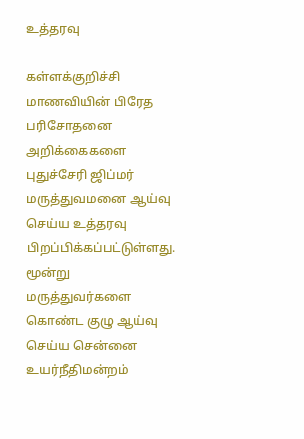உத்தரவு

கள்ளக்குறிச்சி மாணவியின் பிரேத பரிசோதனை அறிக்கைகளை புதுச்சேரி ஜிப்மர் மருத்துவமனை ஆய்வு செய்ய உத்தரவு பிறப்பிக்கப்பட்டுள்ளது. மூன்று மருத்துவர்களை கொண்ட குழு ஆய்வு செய்ய சென்னை உயர்நீதிமன்றம்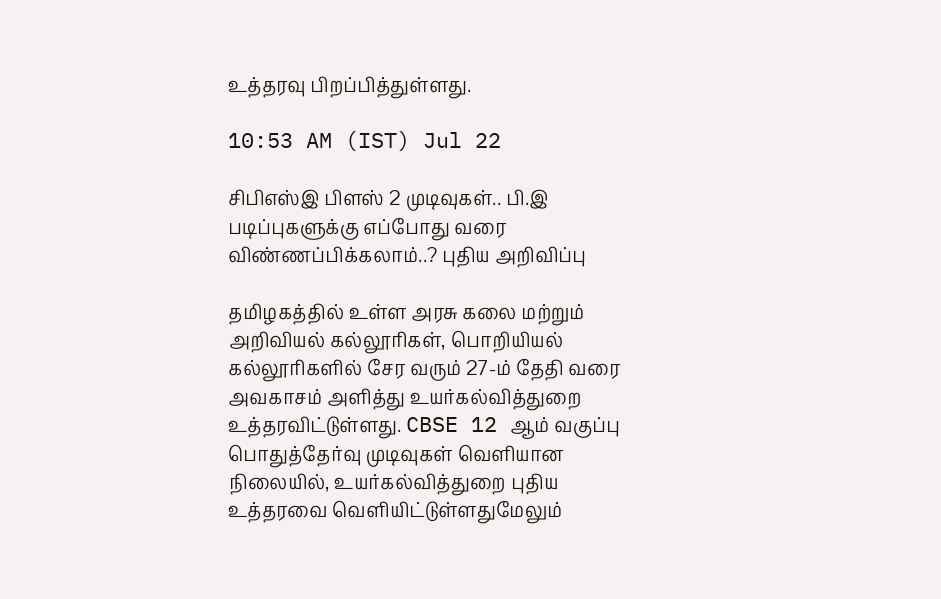உத்தரவு பிறப்பித்துள்ளது.

10:53 AM (IST) Jul 22

சிபிஎஸ்இ பிளஸ் 2 முடிவுகள்.. பி.இ படிப்புகளுக்கு எப்போது வரை விண்ணப்பிக்கலாம்..? புதிய அறிவிப்பு

தமிழகத்தில் உள்ள அரசு கலை மற்றும் அறிவியல் கல்லூரிகள், பொறியியல் கல்லூரிகளில் சேர வரும் 27-ம் தேதி வரை அவகாசம் அளித்து உயர்கல்வித்துறை உத்தரவிட்டுள்ளது. CBSE 12 ஆம் வகுப்பு பொதுத்தேர்வு முடிவுகள் வெளியான நிலையில், உயர்கல்வித்துறை புதிய உத்தரவை வெளியிட்டுள்ளதுமேலும்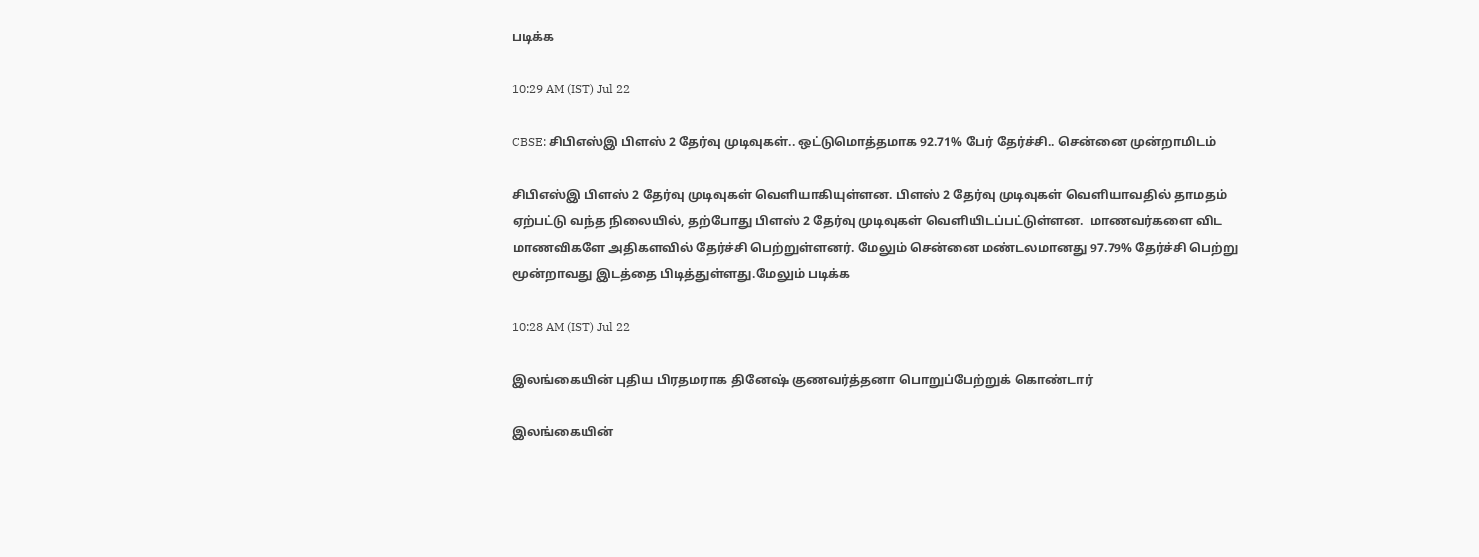படிக்க

10:29 AM (IST) Jul 22

CBSE: சிபிஎஸ்இ பிளஸ் 2 தேர்வு முடிவுகள்.. ஒட்டுமொத்தமாக 92.71% பேர் தேர்ச்சி.. சென்னை முன்றாமிடம்

சிபிஎஸ்இ பிளஸ் 2 தேர்வு முடிவுகள் வெளியாகியுள்ளன. பிளஸ் 2 தேர்வு முடிவுகள் வெளியாவதில் தாமதம் ஏற்பட்டு வந்த நிலையில், தற்போது பிளஸ் 2 தேர்வு முடிவுகள் வெளியிடப்பட்டுள்ளன.  மாணவர்களை விட மாணவிகளே அதிகளவில் தேர்ச்சி பெற்றுள்ளனர். மேலும் சென்னை மண்டலமானது 97.79% தேர்ச்சி பெற்று மூன்றாவது இடத்தை பிடித்துள்ளது.மேலும் படிக்க

10:28 AM (IST) Jul 22

இலங்கையின் புதிய பிரதமராக தினேஷ் குணவர்த்தனா பொறுப்பேற்றுக் கொண்டார்

இலங்கையின்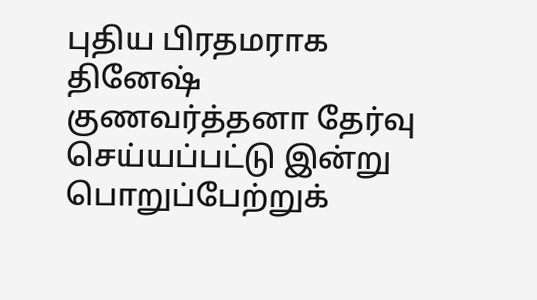புதிய பிரதமராக தினேஷ் குணவர்த்தனா தேர்வு செய்யப்பட்டு இன்று பொறுப்பேற்றுக்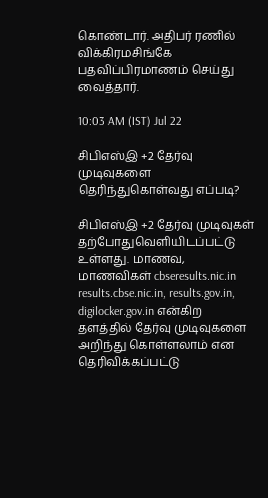கொண்டார். அதிபர் ரணில் விக்கிரமசிங்கே பதவிப்பிரமாணம் செய்து வைத்தார்.

10:03 AM (IST) Jul 22

சிபிஎஸ்இ +2 தேர்வு முடிவுகளை தெரிந்துகொள்வது எப்படி?

சிபிஎஸ்இ +2 தேர்வு முடிவுகள் தற்போதுவெளியிடப்பட்டு உள்ளது. மாணவ, மாணவிகள் cbseresults.nic.in
results.cbse.nic.in, results.gov.in, digilocker.gov.in என்கிற தளத்தில் தேர்வு முடிவுகளை அறிந்து கொள்ளலாம் என தெரிவிக்கப்பட்டு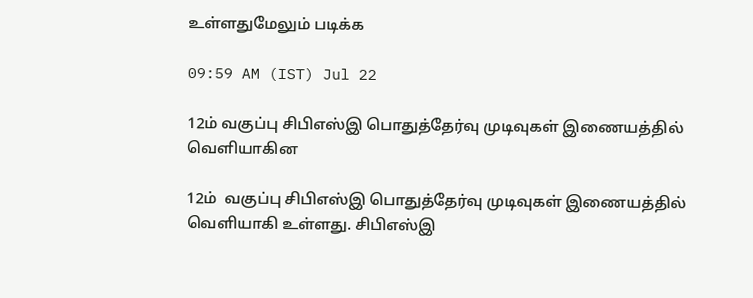உள்ளதுமேலும் படிக்க

09:59 AM (IST) Jul 22

12ம் வகுப்பு சிபிஎஸ்இ பொதுத்தேர்வு முடிவுகள் இணையத்தில் வெளியாகின

12ம்  வகுப்பு சிபிஎஸ்இ பொதுத்தேர்வு முடிவுகள் இணையத்தில் வெளியாகி உள்ளது. சிபிஎஸ்இ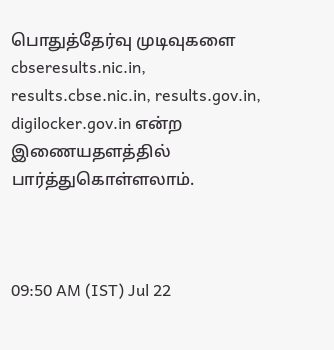பொதுத்தேர்வு முடிவுகளை cbseresults.nic.in, results.cbse.nic.in, results.gov.in, digilocker.gov.in என்ற இணையதளத்தில் பார்த்துகொள்ளலாம்.



09:50 AM (IST) Jul 22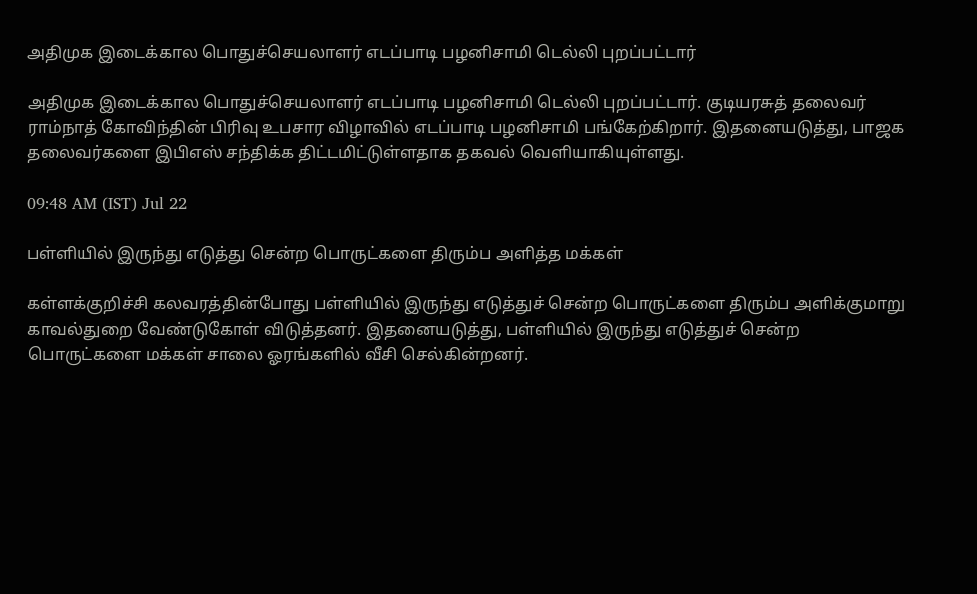அதிமுக இடைக்கால பொதுச்செயலாளர் எடப்பாடி பழனிசாமி டெல்லி புறப்பட்டார்

அதிமுக இடைக்கால பொதுச்செயலாளர் எடப்பாடி பழனிசாமி டெல்லி புறப்பட்டார். குடியரசுத் தலைவர் ராம்நாத் கோவிந்தின் பிரிவு உபசார விழாவில் எடப்பாடி பழனிசாமி பங்கேற்கிறார். இதனையடுத்து, பாஜக தலைவர்களை இபிஎஸ் சந்திக்க திட்டமிட்டுள்ளதாக தகவல் வெளியாகியுள்ளது.

09:48 AM (IST) Jul 22

பள்ளியில் இருந்து எடுத்து சென்ற பொருட்களை திரும்ப அளித்த மக்கள்

கள்ளக்குறிச்சி கலவரத்தின்போது பள்ளியில் இருந்து எடுத்துச் சென்ற பொருட்களை திரும்ப அளிக்குமாறு காவல்துறை வேண்டுகோள் விடுத்தனர். இதனையடுத்து, பள்ளியில் இருந்து எடுத்துச் சென்ற பொருட்களை மக்கள் சாலை ஓரங்களில் வீசி செல்கின்றனர்.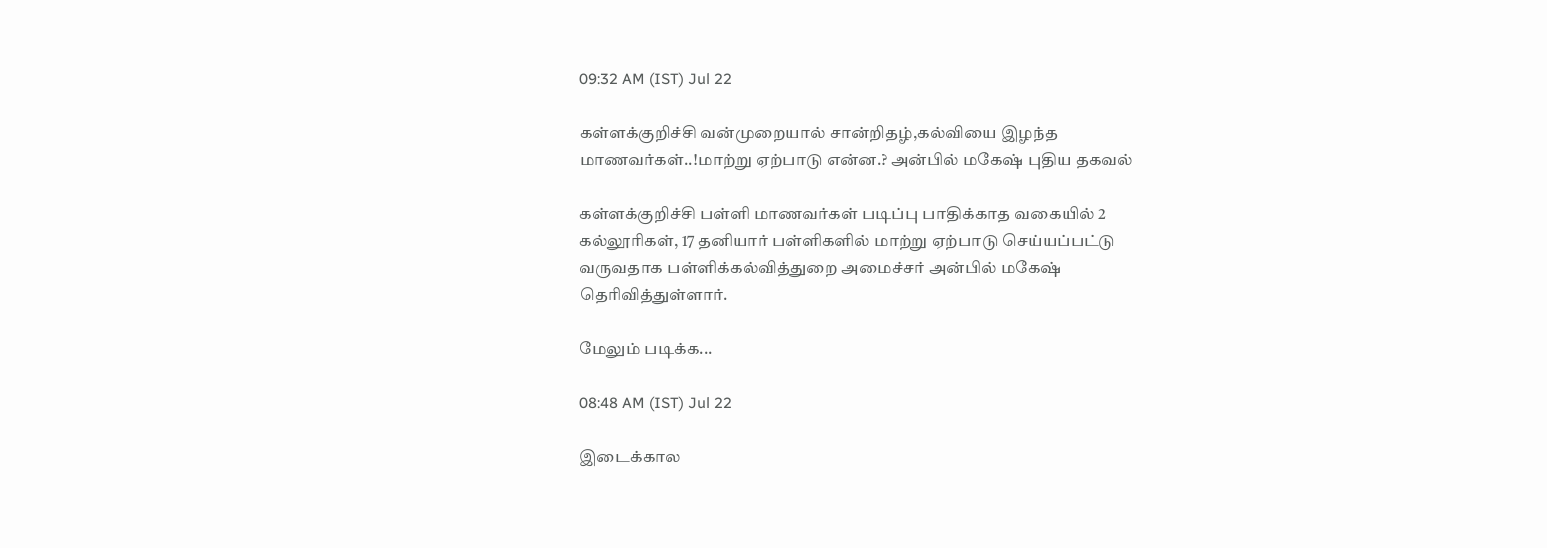09:32 AM (IST) Jul 22

கள்ளக்குறிச்சி வன்முறையால் சான்றிதழ்,கல்வியை இழந்த மாணவர்கள்..!மாற்று ஏற்பாடு என்ன.? அன்பில் மகேஷ் புதிய தகவல்

கள்ளக்குறிச்சி பள்ளி மாணவர்கள் படிப்பு பாதிக்காத வகையில் 2 கல்லூரிகள், 17 தனியார் பள்ளிகளில் மாற்று ஏற்பாடு செய்யப்பட்டு வருவதாக பள்ளிக்கல்வித்துறை அமைச்சர் அன்பில் மகேஷ் தெரிவித்துள்ளார்.

மேலும் படிக்க...

08:48 AM (IST) Jul 22

இடைக்கால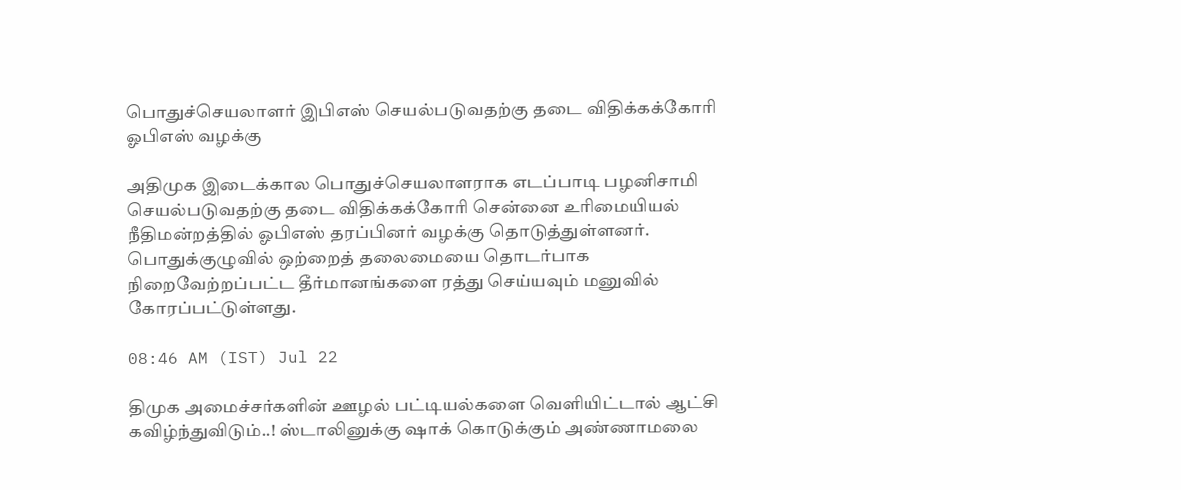பொதுச்செயலாளர் இபிஎஸ் செயல்படுவதற்கு தடை விதிக்கக்கோரி ஓபிஎஸ் வழக்கு

அதிமுக இடைக்கால பொதுச்செயலாளராக எடப்பாடி பழனிசாமி செயல்படுவதற்கு தடை விதிக்கக்கோரி சென்னை உரிமையியல் நீதிமன்றத்தில் ஓபிஎஸ் தரப்பினர் வழக்கு தொடுத்துள்ளனர். பொதுக்குழுவில் ஒற்றைத் தலைமையை தொடர்பாக நிறைவேற்றப்பட்ட தீர்மானங்களை ரத்து செய்யவும் மனுவில் கோரப்பட்டுள்ளது.

08:46 AM (IST) Jul 22

திமுக அமைச்சர்களின் ஊழல் பட்டியல்களை வெளியிட்டால் ஆட்சி கவிழ்ந்துவிடும்..! ஸ்டாலினுக்கு ஷாக் கொடுக்கும் அண்ணாமலை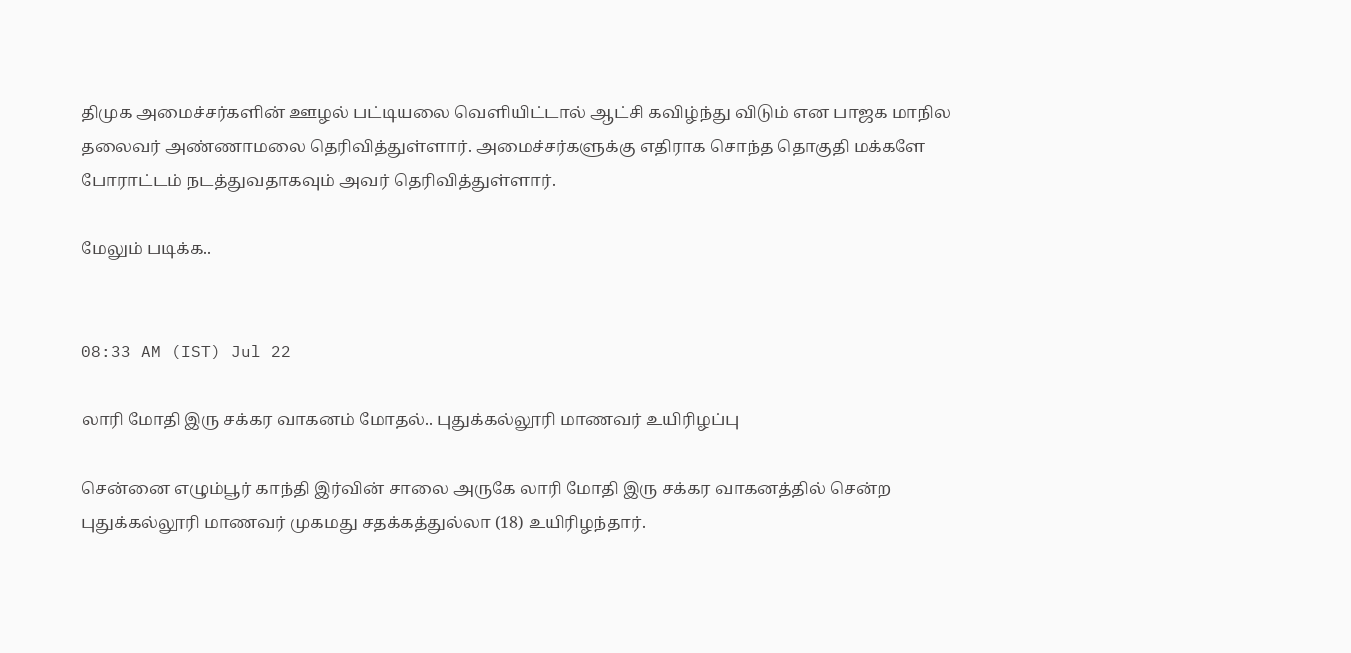திமுக அமைச்சர்களின் ஊழல் பட்டியலை வெளியிட்டால் ஆட்சி கவிழ்ந்து விடும் என பாஜக மாநில தலைவர் அண்ணாமலை தெரிவித்துள்ளார். அமைச்சர்களுக்கு எதிராக சொந்த தொகுதி மக்களே போராட்டம் நடத்துவதாகவும் அவர் தெரிவித்துள்ளார்.

மேலும் படிக்க..


08:33 AM (IST) Jul 22

லாரி மோதி இரு சக்கர வாகனம் மோதல்.. புதுக்கல்லூரி மாணவர் உயிரிழப்பு

சென்னை எழும்பூர் காந்தி இர்வின் சாலை அருகே லாரி மோதி இரு சக்கர வாகனத்தில் சென்ற புதுக்கல்லூரி மாணவர் முகமது சதக்கத்துல்லா (18) உயிரிழந்தார்.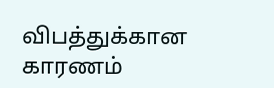விபத்துக்கான காரணம்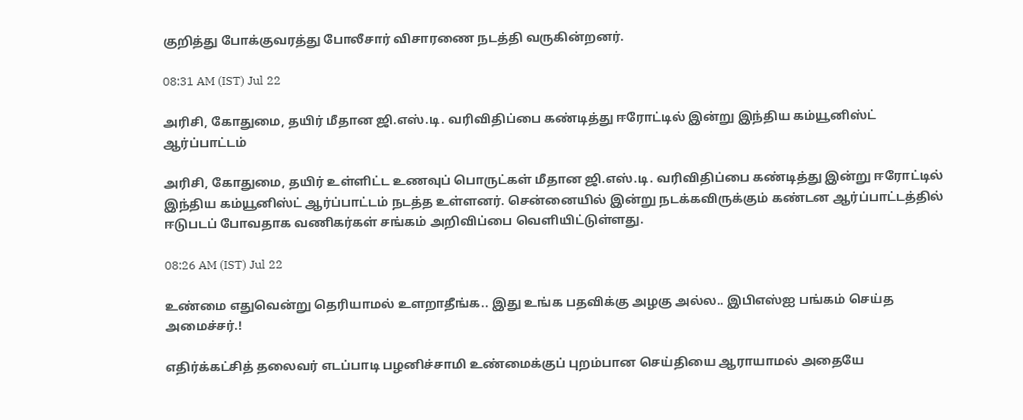குறித்து போக்குவரத்து போலீசார் விசாரணை நடத்தி வருகின்றனர்.

08:31 AM (IST) Jul 22

அரிசி, கோதுமை, தயிர் மீதான ஜி.எஸ்.டி. வரிவிதிப்பை கண்டித்து ஈரோட்டில் இன்று இந்திய கம்யூனிஸ்ட் ஆர்ப்பாட்டம்

அரிசி, கோதுமை, தயிர் உள்ளிட்ட உணவுப் பொருட்கள் மீதான ஜி.எஸ்.டி. வரிவிதிப்பை கண்டித்து இன்று ஈரோட்டில் இந்திய கம்யூனிஸ்ட் ஆர்ப்பாட்டம் நடத்த உள்ளனர். சென்னையில் இன்று நடக்கவிருக்கும் கண்டன ஆர்ப்பாட்டத்தில் ஈடுபடப் போவதாக வணிகர்கள் சங்கம் அறிவிப்பை வெளியிட்டுள்ளது.

08:26 AM (IST) Jul 22

உண்மை எதுவென்று தெரியாமல் உளறாதீங்க.. இது உங்க பதவிக்கு அழகு அல்ல.. இபிஎஸ்ஐ பங்கம் செய்த அமைச்சர்.!

எதிர்க்கட்சித் தலைவர் எடப்பாடி பழனிச்சாமி உண்மைக்குப் புறம்பான செய்தியை ஆராயாமல் அதையே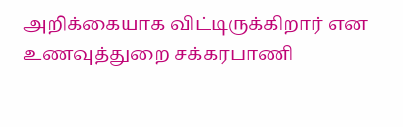அறிக்கையாக விட்டிருக்கிறார் என உணவுத்துறை சக்கரபாணி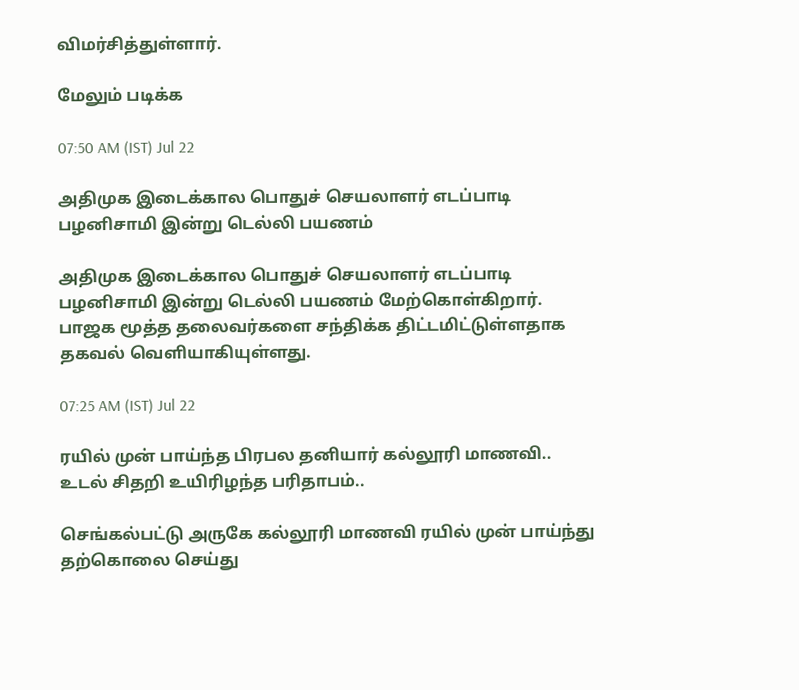விமர்சித்துள்ளார்.

மேலும் படிக்க

07:50 AM (IST) Jul 22

அதிமுக இடைக்கால பொதுச் செயலாளர் எடப்பாடி பழனிசாமி இன்று டெல்லி பயணம்

அதிமுக இடைக்கால பொதுச் செயலாளர் எடப்பாடி பழனிசாமி இன்று டெல்லி பயணம் மேற்கொள்கிறார். பாஜக மூத்த தலைவர்களை சந்திக்க திட்டமிட்டுள்ளதாக  தகவல் வெளியாகியுள்ளது.

07:25 AM (IST) Jul 22

ரயில் முன் பாய்ந்த பிரபல தனியார் கல்லூரி மாணவி.. உடல் சிதறி உயிரிழந்த பரிதாபம்..

செங்கல்பட்டு அருகே கல்லூரி மாணவி ரயில் முன் பாய்ந்து தற்கொலை செய்து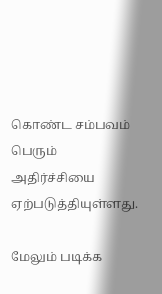கொண்ட சம்பவம் பெரும் அதிர்ச்சியை ஏற்படுத்தியுள்ளது.

மேலும் படிக்க